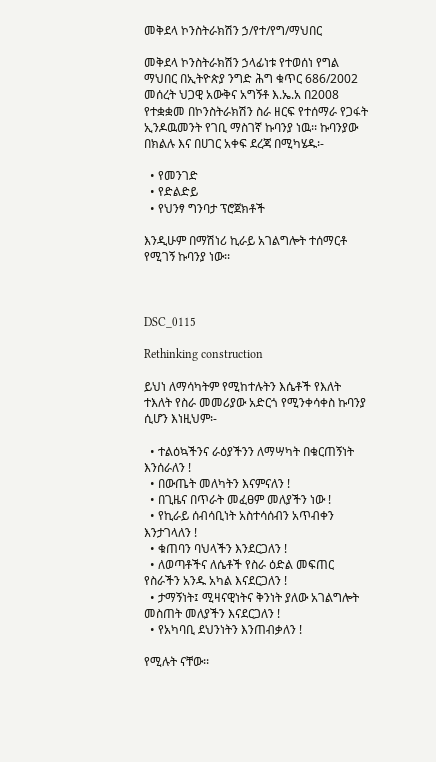መቅደላ ኮንስትራክሽን ኃ/የተ/የግ/ማህበር

መቅደላ ኮንስትራክሽን ኃላፊነቱ የተወሰነ የግል ማህበር በኢትዮጵያ ንግድ ሕግ ቁጥር 686/2002 መሰረት ህጋዊ አውቅና አግኝቶ እ.ኤ.አ በ2008 የተቋቋመ በኮንስትራክሽን ስራ ዘርፍ የተሰማራ የጋፋት ኢንዶዉመንት የገቢ ማስገኛ ኩባንያ ነዉ፡፡ ኩባንያው በክልሉ እና በሀገር አቀፍ ደረጃ በሚካሄዱ፡-

  • የመንገድ
  • የድልድይ
  • የህንፃ ግንባታ ፕሮጀክቶች

እንዲሁም በማሽነሪ ኪራይ አገልግሎት ተሰማርቶ የሚገኝ ኩባንያ ነው፡፡



DSC_0115

Rethinking construction

ይህነ ለማሳካትም የሚከተሉትን እሴቶች የእለት ተእለት የስራ መመሪያው አድርጎ የሚንቀሳቀስ ኩባንያ ሲሆን እነዚህም፡-

  • ተልዕኳችንና ራዕያችንን ለማሣካት በቁርጠኝነት እንሰራለን !
  • በውጤት መለካትን እናምናለን !
  • በጊዜና በጥራት መፈፀም መለያችን ነው !
  • የኪራይ ሰብሳቢነት አስተሳሰብን አጥብቀን እንታገላለን !
  • ቁጠባን ባህላችን እንደርጋለን !
  • ለወጣቶችና ለሴቶች የስራ ዕድል መፍጠር የስራችን አንዱ አካል እናደርጋለን !
  • ታማኝነት፤ ሚዛናዊነትና ቅንነት ያለው አገልግሎት መስጠት መለያችን እናደርጋለን !
  • የአካባቢ ደህንነትን እንጠብቃለን !

የሚሉት ናቸው፡፡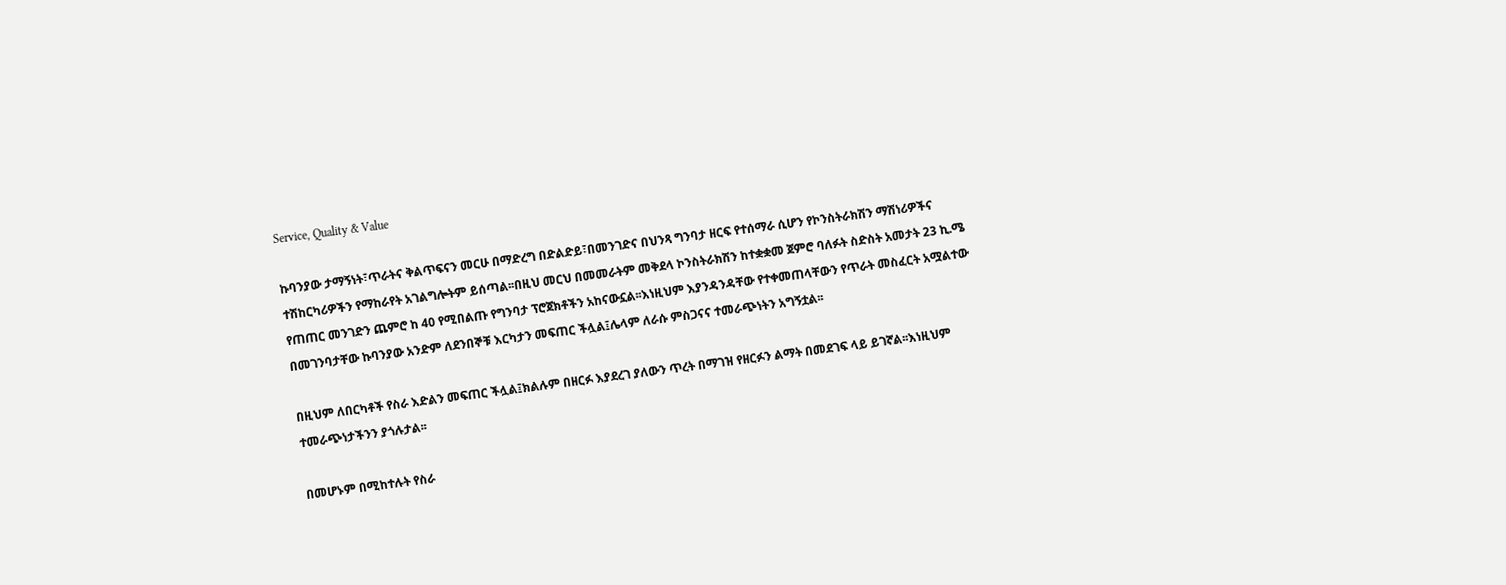Service, Quality & Value

ኩባንያው ታማኝነት፣ጥራትና ቅልጥፍናን መርሁ በማድረግ በድልድይ፣በመንገድና በህንጻ ግንባታ ዘርፍ የተሰማራ ሲሆን የኮንስትራክሽን ማሽነሪዎችና ተሽከርካሪዎችን የማከራየት አገልግሎትም ይሰጣል፡፡በዚህ መርህ በመመራትም መቅደላ ኮንስትራክሽን ከተቋቋመ ጀምሮ ባለፉት ስድስት አመታት 23 ኪ.ሜ የጠጠር መንገድን ጨምሮ ከ 40 የሚበልጡ የግንባታ ፕሮጀክቶችን አከናውኗል፡፡እነዚህም እያንዳንዳቸው የተቀመጠላቸውን የጥራት መስፈርት አሟልተው በመገንባታቸው ኩባንያው አንድም ለደንበኞቹ እርካታን መፍጠር ችሏል፤ሌላም ለራሱ ምስጋናና ተመራጭነትን አግኝቷል፡፡

በዚህም ለበርካቶች የስራ እድልን መፍጠር ችሏል፤ክልሉም በዘርፉ እያደረገ ያለውን ጥረት በማገዝ የዘርፉን ልማት በመደገፍ ላይ ይገኛል፡፡እነዚህም ተመራጭነታችንን ያጎሉታል፡፡

በመሆኑም በሚከተሉት የስራ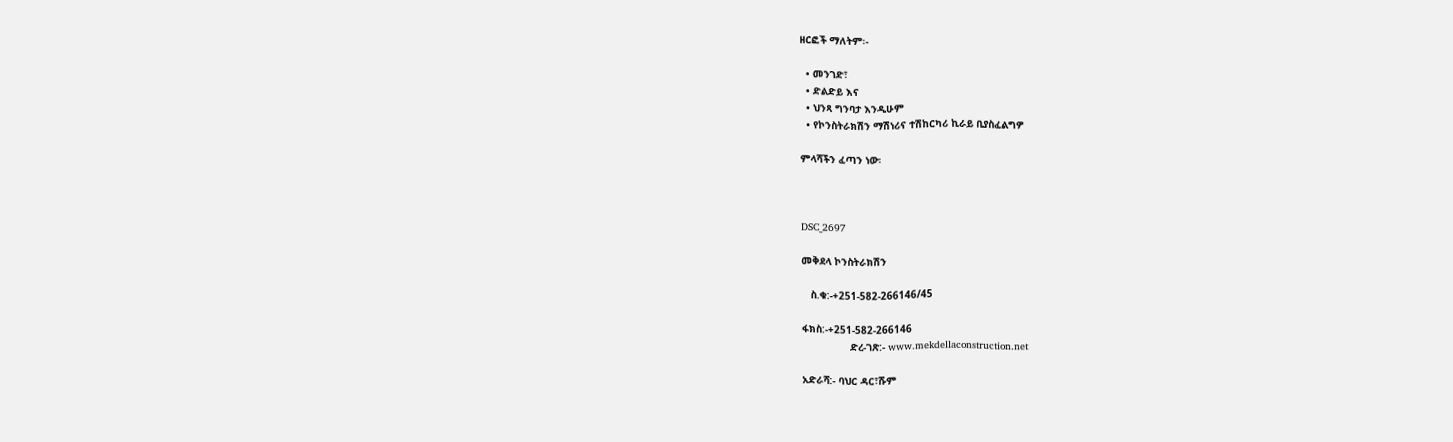ዘርፎች ማለትም፡-

  • መንገድ፣
  • ድልድይ እና
  • ህንጻ ግንባታ እንዲሁም
  • የኮንስትራክሽን ማሽነሪና ተሽከርካሪ ኪራይ ቢያስፈልግዎ

ምላሻችን ፈጣን ነው፡



DSC_2697

መቅደላ ኮንስትራክሽን

   ስ.ቁ:-+251-582-266146/45

ፋክስ:-+251-582-266146
                ድረ-ገጽ:- www.mekdellaconstruction.net

አድራሻ:- ባህር ዳር፣ሹም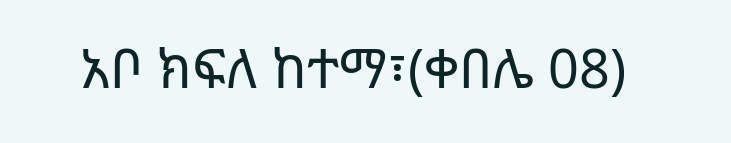አቦ ክፍለ ከተማ፣(ቀበሌ 08)